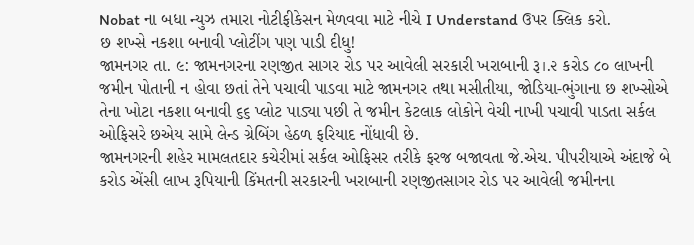Nobat ના બધા ન્યુઝ તમારા નોટીફીકેસન મેળવવા માટે નીચે I Understand ઉપર ક્લિક કરો.
છ શખ્સે નકશા બનાવી પ્લોટીંગ પણ પાડી દીધુ!
જામનગર તા. ૯: જામનગરના રણજીત સાગર રોડ પર આવેલી સરકારી ખરાબાની રૂ।.૨ કરોડ ૮૦ લાખની જમીન પોતાની ન હોવા છતાં તેને પચાવી પાડવા માટે જામનગર તથા મસીતીયા, જોડિયા-ભુંગાના છ શખ્સોએ તેના ખોટા નકશા બનાવી ૬૬ પ્લોટ પાડ્યા પછી તે જમીન કેટલાક લોકોને વેચી નાખી પચાવી પાડતા સર્કલ ઓફિસરે છએય સામે લેન્ડ ગ્રેબિંગ હેઠળ ફરિયાદ નોંધાવી છે.
જામનગરની શહેર મામલતદાર કચેરીમાં સર્કલ ઓફિસર તરીકે ફરજ બજાવતા જે.એચ. પીપરીયાએ અંદાજે બે કરોડ એંસી લાખ રૂપિયાની કિંમતની સરકારની ખરાબાની રણજીતસાગર રોડ પર આવેલી જમીનના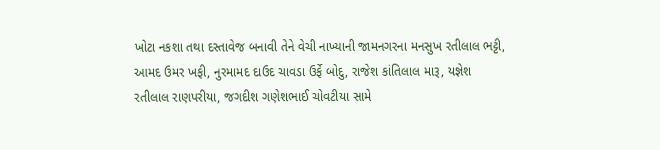ખોટા નકશા તથા દસ્તાવેજ બનાવી તેને વેચી નાખ્યાની જામનગરના મનસુખ રતીલાલ ભટ્ટી, આમદ ઉમર ખફી, નુરમામદ દાઉદ ચાવડા ઉર્ફે બોદુ, રાજેશ કાંતિલાલ મારૂ, યજ્ઞેશ રતીલાલ રાણપરીયા, જગદીશ ગણેશભાઈ ચોવટીયા સામે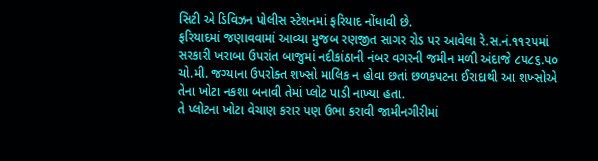સિટી એ ડિવિઝન પોલીસ સ્ટેશનમાં ફરિયાદ નોંધાવી છે.
ફરિયાદમાં જણાવવામાં આવ્યા મુજબ રણજીત સાગર રોડ પર આવેલા રે.સ.નં.૧૧૨૫માં સરકારી ખરાબા ઉપરાંત બાજુમાં નદીકાંઠાની નંબર વગરની જમીન મળી અંદાજે ૮૫૮૬.પ૦ ચો.મી. જગ્યાના ઉપરોક્ત શખ્સો માલિક ન હોવા છતાં છળકપટના ઈરાદાથી આ શખ્સોએ તેના ખોટા નકશા બનાવી તેમાં પ્લોટ પાડી નાખ્યા હતા.
તે પ્લોટના ખોટા વેચાણ કરાર પણ ઉભા કરાવી જામીનગીરીમાં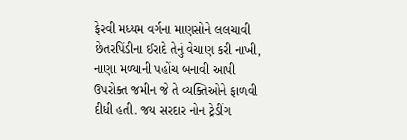ફેરવી મધ્યમ વર્ગના માણસોને લલચાવી છેતરપિંડીના ઈરાદે તેનું વેચાણ કરી નાખી, નાણા મળ્યાની પહોંચ બનાવી આપી ઉપરોક્ત જમીન જે તે વ્યક્તિઓને ફાળવી દીધી હતી. જય સરદાર નોન ટ્રેડીંગ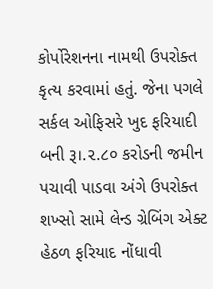કોર્પોરેશનના નામથી ઉપરોક્ત કૃત્ય કરવામાં હતું. જેના પગલે સર્કલ ઓફિસરે ખુદ ફરિયાદી બની રૂ।.૨.૮૦ કરોડની જમીન પચાવી પાડવા અંગે ઉપરોક્ત શખ્સો સામે લેન્ડ ગ્રેબિંગ એક્ટ હેઠળ ફરિયાદ નોંધાવી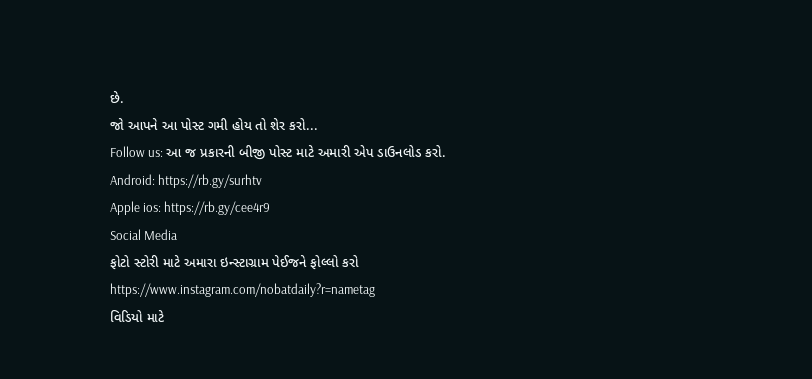છે.
જો આપને આ પોસ્ટ ગમી હોય તો શેર કરો...
Follow us: આ જ પ્રકારની બીજી પોસ્ટ માટે અમારી એપ ડાઉનલોડ કરો.
Android: https://rb.gy/surhtv
Apple ios: https://rb.gy/cee4r9
Social Media
ફોટો સ્ટોરી માટે અમારા ઇન્સ્ટાગ્રામ પેઈજને ફોલ્લો કરો
https://www.instagram.com/nobatdaily?r=nametag
વિડિયો માટે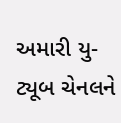અમારી યુ-ટ્યૂબ ચેનલને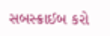સબસ્ક્રાઈબ કરો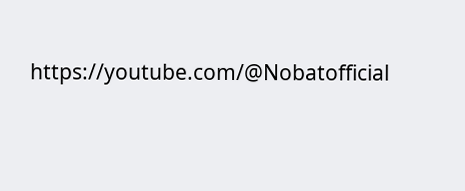https://youtube.com/@Nobatofficial